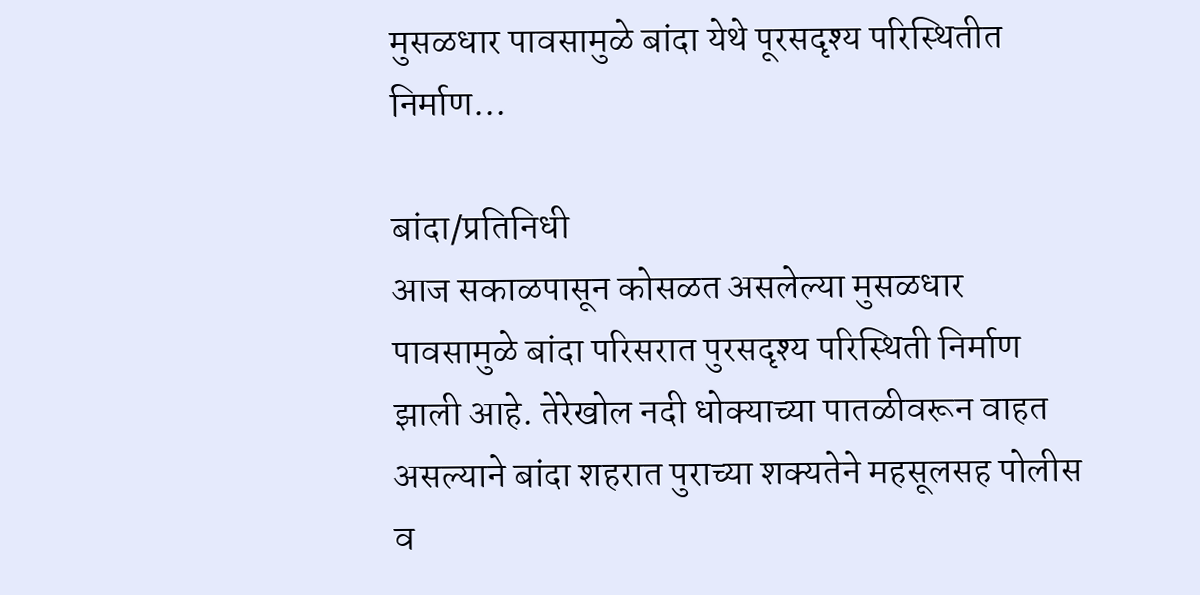मुसळधार पावसामुळे बांदा येथे पूरसदृश्य परिस्थितीत निर्माण…

बांदा/प्रतिनिधी
आज सकाळपासून कोसळत असलेल्या मुसळधार पावसामुळे बांदा परिसरात पुरसदृश्य परिस्थिती निर्माण झाली आहे. तेरेखोल नदी धोक्याच्या पातळीवरून वाहत असल्याने बांदा शहरात पुराच्या शक्यतेने महसूलसह पोलीस व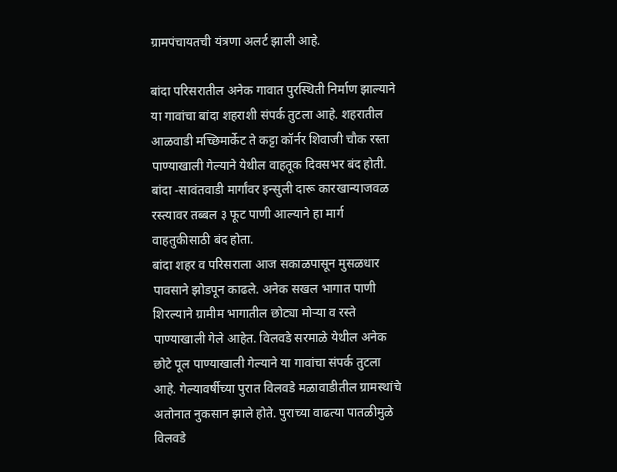ग्रामपंचायतची यंत्रणा अलर्ट झाली आहे.

बांदा परिसरातील अनेक गावात पुरस्थिती निर्माण झाल्याने या गावांचा बांदा शहराशी संपर्क तुटला आहे. शहरातील आळवाडी मच्छिमार्केट ते कट्टा कॉर्नर शिवाजी चौक रस्ता पाण्याखाली गेल्याने येथील वाहतूक दिवसभर बंद होती. बांदा -सावंतवाडी मार्गांवर इन्सुली दारू कारखान्याजवळ रस्त्यावर तब्बल ३ फूट पाणी आल्याने हा मार्ग वाहतुकीसाठी बंद होता.
बांदा शहर व परिसराला आज सकाळपासून मुसळधार पावसाने झोडपून काढले. अनेक सखल भागात पाणी शिरल्याने ग्रामीम भागातील छोट्या मोऱ्या व रस्ते पाण्याखाली गेले आहेत. विलवडे सरमाळे येथील अनेक छोटे पूल पाण्याखाली गेल्याने या गावांचा संपर्क तुटला आहे. गेल्यावर्षीच्या पुरात विलवडे मळावाडीतील ग्रामस्थांचे अतोनात नुकसान झाले होते. पुराच्या वाढत्या पातळीमुळे विलवडे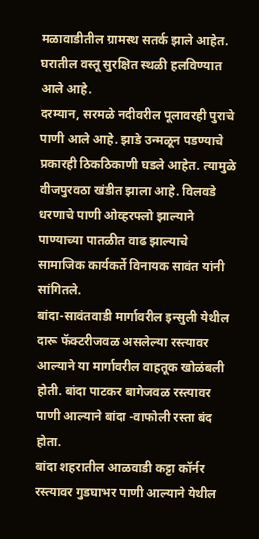मळावाडीतील ग्रामस्थ सतर्क झाले आहेत. घरातील वस्तू सुरक्षित स्थळी हलविण्यात आले आहे.
दरम्यान, सरमळे नदीवरील पूलावरही पुराचे पाणी आले आहे. झाडे उन्मळून पडण्याचे प्रकारही ठिकठिकाणी घडले आहेत. त्यामुळे वीजपुरवठा खंडीत झाला आहे. विलवडे धरणाचे पाणी ओव्हरफ्लो झाल्याने पाण्याच्या पातळीत वाढ झाल्याचे सामाजिक कार्यकर्ते विनायक सावंत यांनी सांगितले.
बांदा-सावंतवाडी मार्गावरील इन्सुली येथील दारू फॅक्टरीजवळ असलेल्या रस्त्यावर आल्याने या मार्गावरील वाहतूक खोळंबली होती. बांदा पाटकर बागेजवळ रस्त्यावर पाणी आल्याने बांदा -वाफोली रस्ता बंद होता.
बांदा शहरातील आळवाडी कट्टा कॉर्नर रस्त्यावर गुडघाभर पाणी आल्याने येथील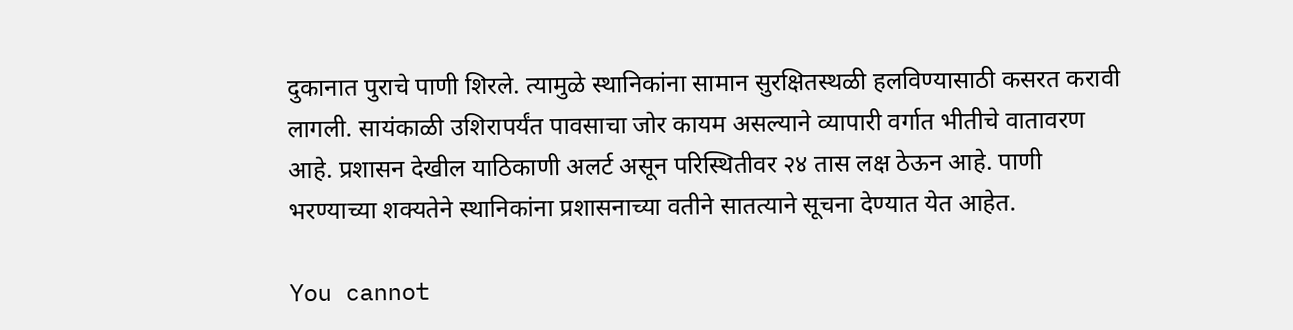दुकानात पुराचे पाणी शिरले. त्यामुळे स्थानिकांना सामान सुरक्षितस्थळी हलविण्यासाठी कसरत करावी लागली. सायंकाळी उशिरापर्यंत पावसाचा जोर कायम असल्याने व्यापारी वर्गात भीतीचे वातावरण आहे. प्रशासन देखील याठिकाणी अलर्ट असून परिस्थितीवर २४ तास लक्ष ठेऊन आहे. पाणी भरण्याच्या शक्यतेने स्थानिकांना प्रशासनाच्या वतीने सातत्याने सूचना देण्यात येत आहेत.

You cannot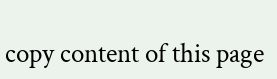copy content of this page